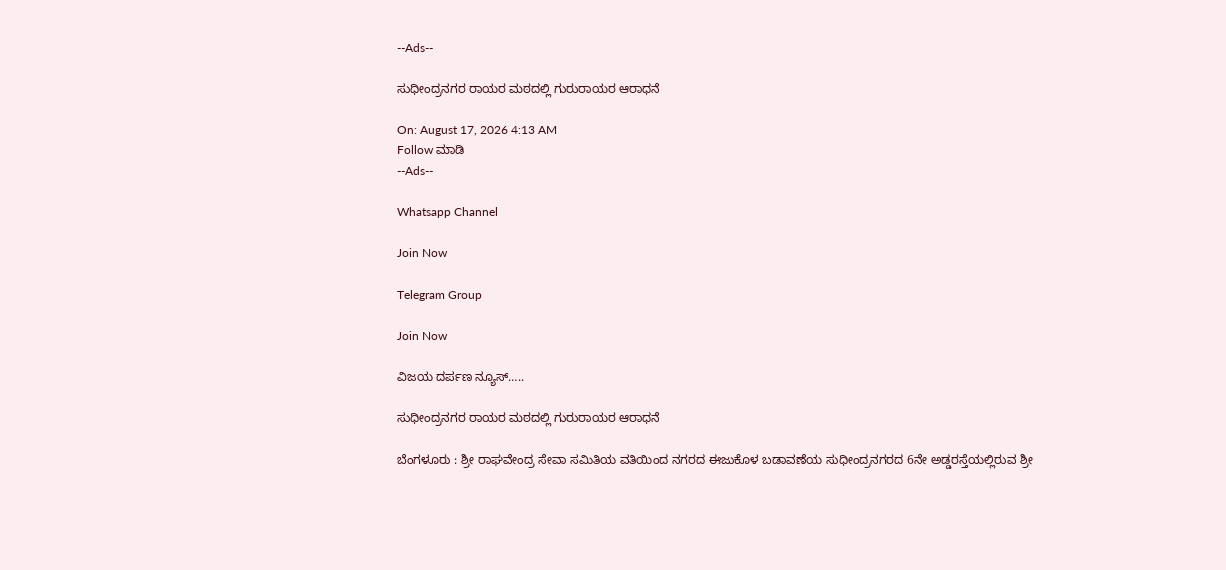--Ads--

ಸುಧೀಂದ್ರನಗರ ರಾಯರ ಮಠದಲ್ಲಿ ಗುರುರಾಯರ ಆರಾಧನೆ

On: August 17, 2026 4:13 AM
Follow ಮಾಡಿ
--Ads--

Whatsapp Channel

Join Now

Telegram Group

Join Now

ವಿಜಯ ದರ್ಪಣ ನ್ಯೂಸ್…..

ಸುಧೀಂದ್ರನಗರ ರಾಯರ ಮಠದಲ್ಲಿ ಗುರುರಾಯರ ಆರಾಧನೆ

ಬೆಂಗಳೂರು : ಶ್ರೀ ರಾಘವೇಂದ್ರ ಸೇವಾ ಸಮಿತಿಯ ವತಿಯಿಂದ ನಗರದ ಈಜುಕೊಳ ಬಡಾವಣೆಯ ಸುಧೀಂದ್ರನಗರದ 6ನೇ ಅಡ್ಡರಸ್ತೆಯಲ್ಲಿರುವ ಶ್ರೀ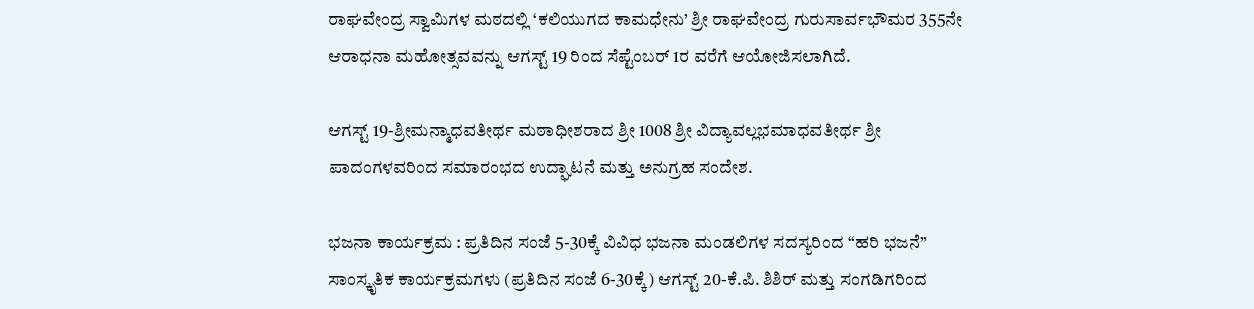ರಾಘವೇಂದ್ರ ಸ್ವಾಮಿಗಳ ಮಠದಲ್ಲಿ ‘ಕಲಿಯುಗದ ಕಾಮಧೇನು’ ಶ್ರೀ ರಾಘವೇಂದ್ರ ಗುರುಸಾರ್ವಭೌಮರ 355ನೇ ಆರಾಧನಾ ಮಹೋತ್ಸವವನ್ನು ಆಗಸ್ಟ್ 19 ರಿಂದ ಸೆಪ್ಟೆಂಬರ್ 1ರ ವರೆಗೆ ಆಯೋಜಿಸಲಾಗಿದೆ.

ಆಗಸ್ಟ್ 19-ಶ್ರೀಮನ್ಮಾಧವತೀರ್ಥ ಮಠಾಧೀಶರಾದ ಶ್ರೀ 1008 ಶ್ರೀ ವಿದ್ಯಾವಲ್ಲಭಮಾಧವತೀರ್ಥ ಶ್ರೀ ಪಾದಂಗಳವರಿಂದ ಸಮಾರಂಭದ ಉದ್ಘಾಟನೆ ಮತ್ತು ಅನುಗ್ರಹ ಸಂದೇಶ.

ಭಜನಾ ಕಾರ್ಯಕ್ರಮ : ಪ್ರತಿದಿನ ಸಂಜೆ 5-30ಕ್ಕೆ ವಿವಿಧ ಭಜನಾ ಮಂಡಲಿಗಳ ಸದಸ್ಯರಿಂದ “ಹರಿ ಭಜನೆ”
ಸಾಂಸ್ಕೃತಿಕ ಕಾರ್ಯಕ್ರಮಗಳು (ಪ್ರತಿದಿನ ಸಂಜೆ 6-30ಕ್ಕೆ) ಆಗಸ್ಟ್ 20-ಕೆ.ಪಿ. ಶಿಶಿರ್ ಮತ್ತು ಸಂಗಡಿಗರಿಂದ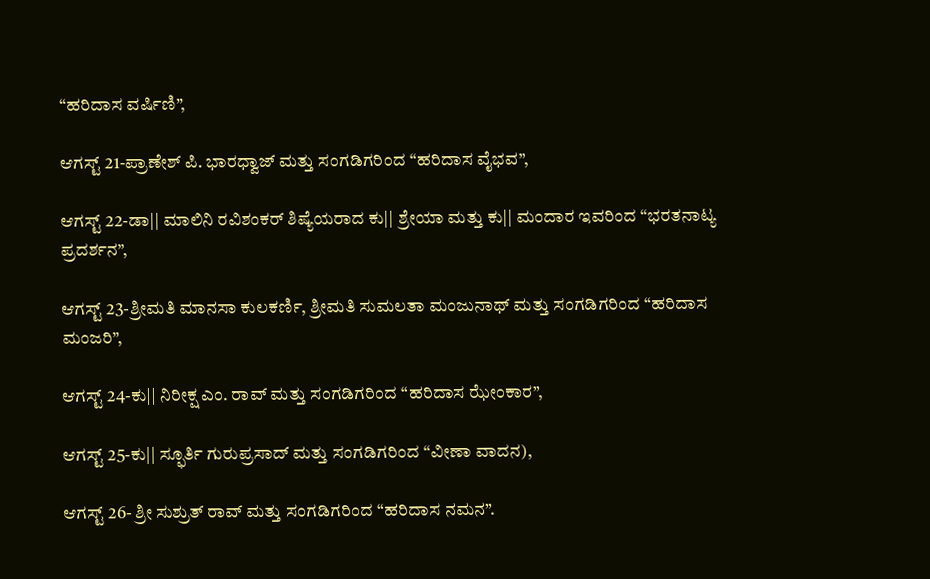“ಹರಿದಾಸ ವರ್ಷಿಣಿ”,

ಆಗಸ್ಟ್ 21-ಪ್ರಾಣೇಶ್ ಪಿ. ಭಾರಧ್ವಾಜ್ ಮತ್ತು ಸಂಗಡಿಗರಿಂದ “ಹರಿದಾಸ ವೈಭವ”,

ಆಗಸ್ಟ್ 22-ಡಾ|| ಮಾಲಿನಿ ರವಿಶಂಕರ್ ಶಿಷ್ಯೆಯರಾದ ಕು|| ಶ್ರೇಯಾ ಮತ್ತು ಕು|| ಮಂದಾರ ಇವರಿಂದ “ಭರತನಾಟ್ಯ ಪ್ರದರ್ಶನ”,

ಆಗಸ್ಟ್ 23-ಶ್ರೀಮತಿ ಮಾನಸಾ ಕುಲಕರ್ಣಿ, ಶ್ರೀಮತಿ ಸುಮಲತಾ ಮಂಜುನಾಥ್ ಮತ್ತು ಸಂಗಡಿಗರಿಂದ “ಹರಿದಾಸ ಮಂಜರಿ”,

ಆಗಸ್ಟ್ 24-ಕು|| ನಿರೀಕ್ಷ ಎಂ. ರಾವ್ ಮತ್ತು ಸಂಗಡಿಗರಿಂದ “ಹರಿದಾಸ ಝೇಂಕಾರ”,

ಆಗಸ್ಟ್ 25-ಕು|| ಸ್ಫೂರ್ತಿ ಗುರುಪ್ರಸಾದ್ ಮತ್ತು ಸಂಗಡಿಗರಿಂದ “ವೀಣಾ ವಾದನ),

ಆಗಸ್ಟ್ 26- ಶ್ರೀ ಸುಶ್ರುತ್ ರಾವ್ ಮತ್ತು ಸಂಗಡಿಗರಿಂದ “ಹರಿದಾಸ ನಮನ”.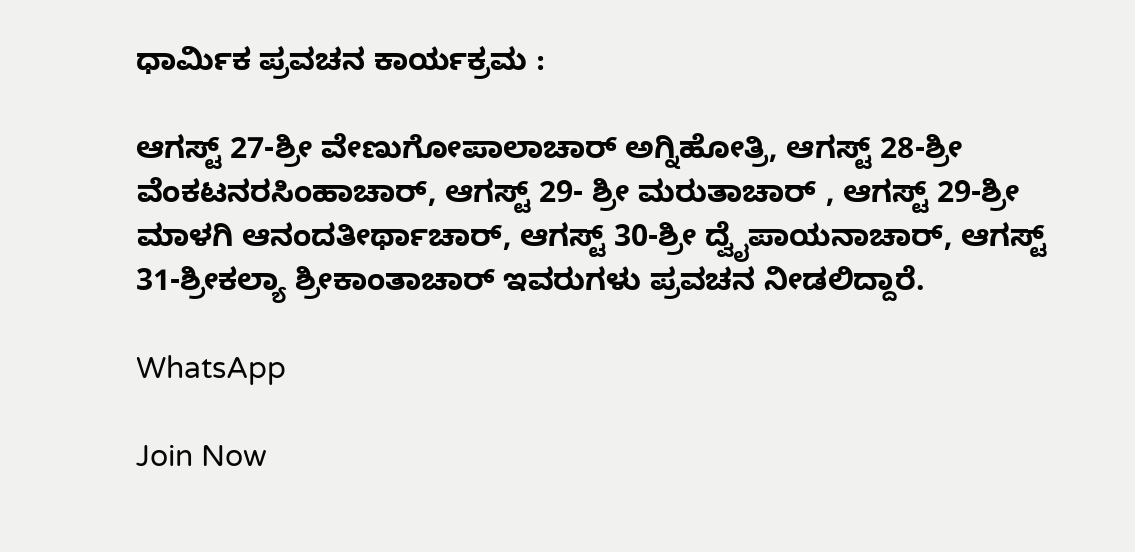ಧಾರ್ಮಿಕ ಪ್ರವಚನ ಕಾರ್ಯಕ್ರಮ :

ಆಗಸ್ಟ್ 27-ಶ್ರೀ ವೇಣುಗೋಪಾಲಾಚಾರ್ ಅಗ್ನಿಹೋತ್ರಿ, ಆಗಸ್ಟ್ 28-ಶ್ರೀ ವೆಂಕಟನರಸಿಂಹಾಚಾರ್, ಆಗಸ್ಟ್ 29- ಶ್ರೀ ಮರುತಾಚಾರ್ , ಆಗಸ್ಟ್ 29-ಶ್ರೀ ಮಾಳಗಿ ಆನಂದತೀರ್ಥಾಚಾರ್, ಆಗಸ್ಟ್ 30-ಶ್ರೀ ದ್ವೈಪಾಯನಾಚಾರ್, ಆಗಸ್ಟ್ 31-ಶ್ರೀಕಲ್ಯಾ ಶ್ರೀಕಾಂತಾಚಾರ್ ಇವರುಗಳು ಪ್ರವಚನ ನೀಡಲಿದ್ದಾರೆ.

WhatsApp

Join Now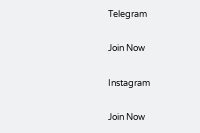Telegram

Join Now

Instagram

Join Now